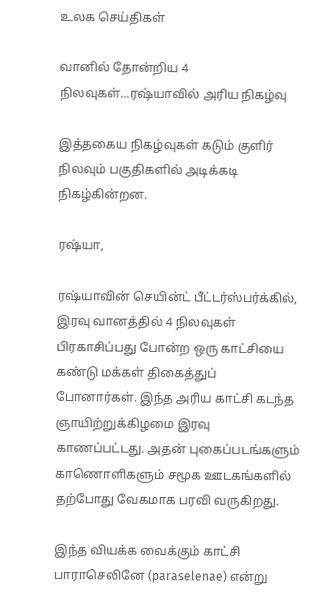உலக செய்திகள்

வானில் தோன்றிய 4 நிலவுகள்...ரஷ்யாவில் அரிய நிகழ்வு

இத்தகைய நிகழ்வுகள் கடும் குளிர் நிலவும் பகுதிகளில் அடிக்கடி நிகழ்கின்றன.

ரஷ்யா,

ரஷ்யாவின் செயின்ட் பீட்டர்ஸ்பர்க்கில், இரவு வானத்தில் 4 நிலவுகள் பிரகாசிப்பது போன்ற ஒரு காட்சியை கண்டு மக்கள் திகைத்துப் போனார்கள். இந்த அரிய காட்சி கடந்த ஞாயிற்றுக்கிழமை இரவு காணப்பட்டது. அதன் புகைப்படங்களும் காணொளிகளும் சமூக ஊடகங்களில் தற்போது வேகமாக பரவி வருகிறது.

இந்த வியக்க வைக்கும் காட்சி பாராசெலினே (paraselenae) என்று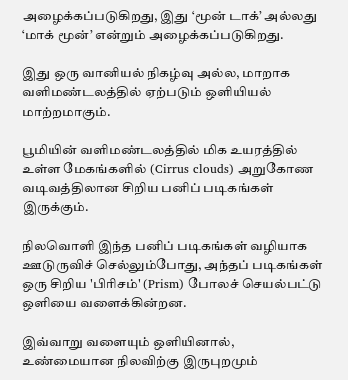அழைக்கப்படுகிறது, இது ‘மூன் டாக்’ அல்லது ‘மாக் மூன்’ என்றும் அழைக்கப்படுகிறது.

இது ஒரு வானியல் நிகழ்வு அல்ல, மாறாக வளிமண்டலத்தில் ஏற்படும் ஒளியியல் மாற்றமாகும்.

பூமியின் வளிமண்டலத்தில் மிக உயரத்தில் உள்ள மேகங்களில் (Cirrus clouds) அறுகோண வடிவத்திலான சிறிய பனிப் படிகங்கள் இருக்கும்.

நிலவொளி இந்த பனிப் படிகங்கள் வழியாக ஊடுருவிச் செல்லும்போது, அந்தப் படிகங்கள் ஒரு சிறிய 'பிரிசம்' (Prism) போலச் செயல்பட்டு ஒளியை வளைக்கின்றன.

இவ்வாறு வளையும் ஒளியினால், உண்மையான நிலவிற்கு இருபுறமும்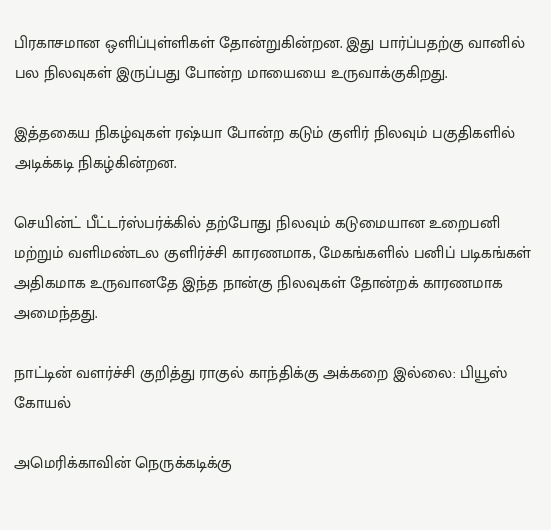பிரகாசமான ஒளிப்புள்ளிகள் தோன்றுகின்றன. இது பார்ப்பதற்கு வானில் பல நிலவுகள் இருப்பது போன்ற மாயையை உருவாக்குகிறது.

இத்தகைய நிகழ்வுகள் ரஷ்யா போன்ற கடும் குளிர் நிலவும் பகுதிகளில் அடிக்கடி நிகழ்கின்றன.

செயின்ட் பீட்டர்ஸ்பர்க்கில் தற்போது நிலவும் கடுமையான உறைபனி மற்றும் வளிமண்டல குளிர்ச்சி காரணமாக, மேகங்களில் பனிப் படிகங்கள் அதிகமாக உருவானதே இந்த நான்கு நிலவுகள் தோன்றக் காரணமாக அமைந்தது.

நாட்டின் வளர்ச்சி குறித்து ராகுல் காந்திக்கு அக்கறை இல்லை: பியூஸ் கோயல்

அமெரிக்காவின் நெருக்கடிக்கு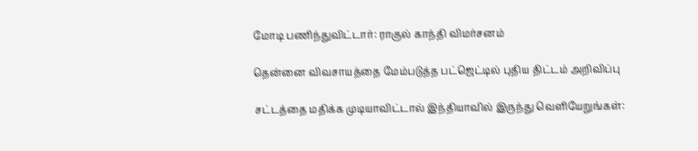மோடி பணிந்துவிட்டார்: ராகுல் காந்தி விமர்சனம்

தென்னை விவசாயத்தை மேம்படுத்த பட்ஜெட்டில் புதிய திட்டம் அறிவிப்பு

சட்டத்தை மதிக்க முடியாவிட்டால் இந்தியாவில் இருந்து வெளியேறுங்கள்: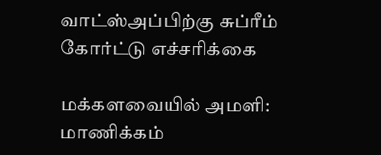வாட்ஸ்அப்பிற்கு சுப்ரீம் கோர்ட்டு எச்சரிக்கை

மக்களவையில் அமளி: மாணிக்கம்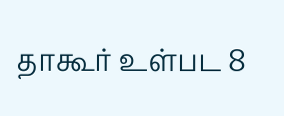தாகூர் உள்பட 8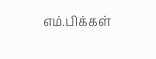எம்.பிக்கள்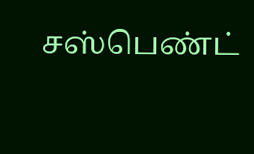சஸ்பெண்ட்